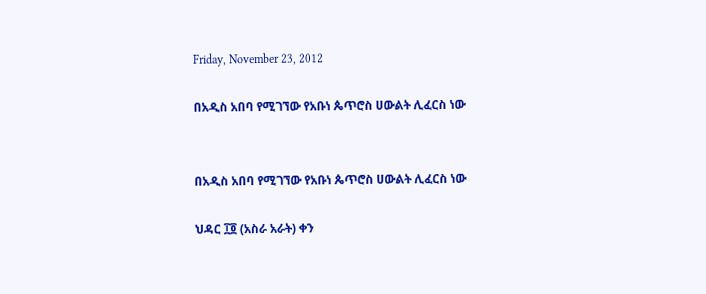Friday, November 23, 2012

በአዲስ አበባ የሚገኘው የአቡነ ጴጥሮስ ሀውልት ሊፈርስ ነው


በአዲስ አበባ የሚገኘው የአቡነ ጴጥሮስ ሀውልት ሊፈርስ ነው

ህዳር ፲፬ (አስራ አራት) ቀን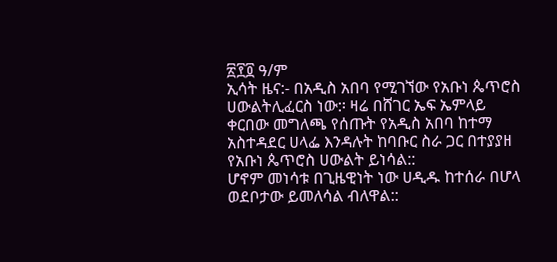፳፻፬ ዓ/ም
ኢሳት ዜና:- በአዲስ አበባ የሚገኘው የአቡነ ጴጥሮስ ሀውልትሊፈርስ ነው:፡ ዛሬ በሸገር ኤፍ ኤምላይ ቀርበው መግለጫ የሰጡት የአዲስ አበባ ከተማ አስተዳደር ሀላፌ እንዳሉት ከባቡር ስራ ጋር በተያያዘ የአቡነ ጴጥሮስ ሀውልት ይነሳል::
ሆኖም መነሳቱ በጊዜዊነት ነው ሀዲዱ ከተሰራ በሆላ ወደቦታው ይመለሳል ብለዋል::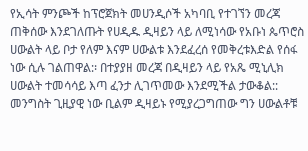የኢሳት ምንጮች ከፕሮጀክት መሀንዲሶች አካባቢ የተገኘን መረጃ ጠቅሰው እንደገለጡት የሀዲዱ ዲዛይን ላይ ለሚነሳው የአቡነ ጴጥሮስ ሀውልት ላይ ቦታ የለም እናም ሀውልቱ እንደፈረሰ የመቅረቱእድል የሰፋ ነው ሲሉ ገልጠዋል:፡ በተያያዘ መረጃ በዲዛይን ላይ የአጼ ሚኒሊክ ሀውልት ተመሳሳይ እጣ ፈንታ ሊገጥመው እንደሚችል ታውቆል:: መንግስት ጊዚያዊ ነው ቢልም ዲዛይኑ የሚያረጋግጠው ግን ሀውልቶቹ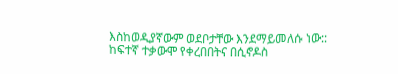እስከወዲያኛውም ወደቦታቸው እንደማይመለሱ ነው::
ከፍተኛ ተቃውሞ የቀረበበትና በሲኖዶስ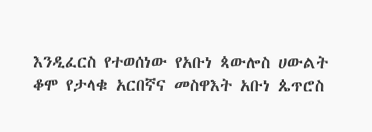እንዲፈርስ የተወሰነው የአቡነ ጳውሎስ ሀውልት ቆሞ የታላቁ አርበኛና መስዋእት አቡነ ጴጥሮስ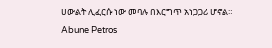ሀውልት ሊፈርሱ ነው መባሉ በእርግጥ አነጋጋሪ ሆኖል።
Abune Petros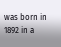was born in 1892 in a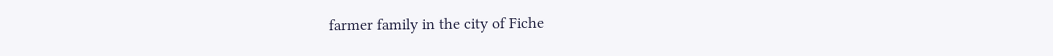farmer family in the city of Fiche